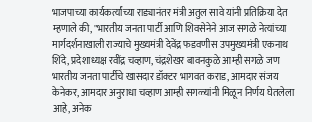भाजपाच्या कार्यकर्त्यांच्या राड्यानंतर मंत्री अतुल सावे यांनी प्रतिक्रिया देत म्हणाले की, "भारतीय जनता पार्टी आणि शिवसेनेने आज सगळे नेत्यांच्या मार्गदर्शनाखाली राज्याचे मुख्यमंत्री देवेंद्र फडवणीस उपमुख्यमंत्री एकनाथ शिंदे, प्रदेशाध्यक्ष रवींद्र चव्हाण, चंद्रशेखर बावनकुळे आम्ही सगळे जण भारतीय जनता पार्टीचे खासदार डॉक्टर भागवत कराड, आमदार संजय केनेकर, आमदार अनुराधा चव्हाण आम्ही सगळ्यांनी मिळून निर्णय घेतलेला आहे, अनेक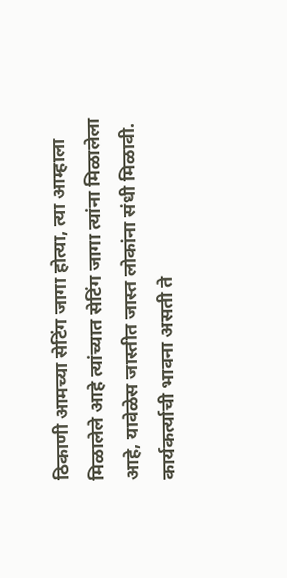ठिकाणी आमच्या सेटिंग जागा होत्या, त्या आम्हाला मिळालेले आहे त्यांच्यात सेटिंग जागा त्यांना मिळालेला आहे, यावेळेस जास्तीत जास्त लोकांना संधी मिळावी. कार्यकर्त्याची भावना असती ते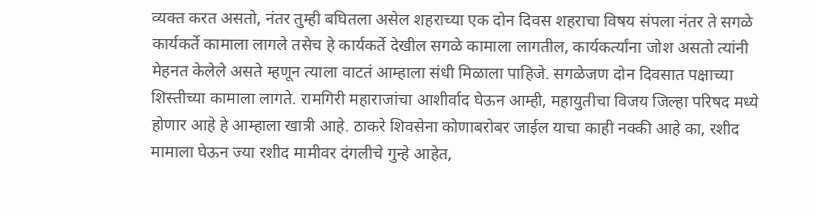व्यक्त करत असतो, नंतर तुम्ही बघितला असेल शहराच्या एक दोन दिवस शहराचा विषय संपला नंतर ते सगळे कार्यकर्ते कामाला लागले तसेच हे कार्यकर्ते देखील सगळे कामाला लागतील, कार्यकर्त्यांना जोश असतो त्यांनी मेहनत केलेले असते म्हणून त्याला वाटतं आम्हाला संधी मिळाला पाहिजे. सगळेजण दोन दिवसात पक्षाच्या शिस्तीच्या कामाला लागते. रामगिरी महाराजांचा आशीर्वाद घेऊन आम्ही, महायुतीचा विजय जिल्हा परिषद मध्ये होणार आहे हे आम्हाला खात्री आहे. ठाकरे शिवसेना कोणाबरोबर जाईल याचा काही नक्की आहे का, रशीद मामाला घेऊन ज्या रशीद मामीवर दंगलीचे गुन्हे आहेत,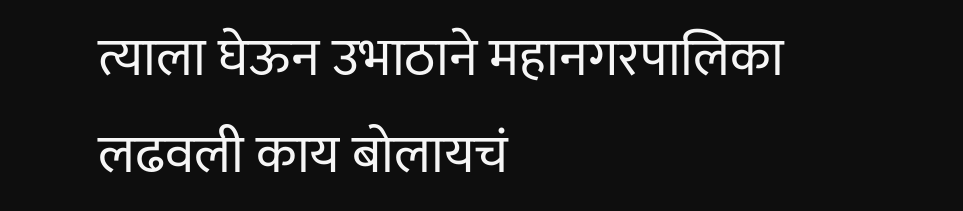त्याला घेऊन उभाठाने महानगरपालिका लढवली काय बोलायचं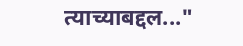त्याच्याबद्दल..."